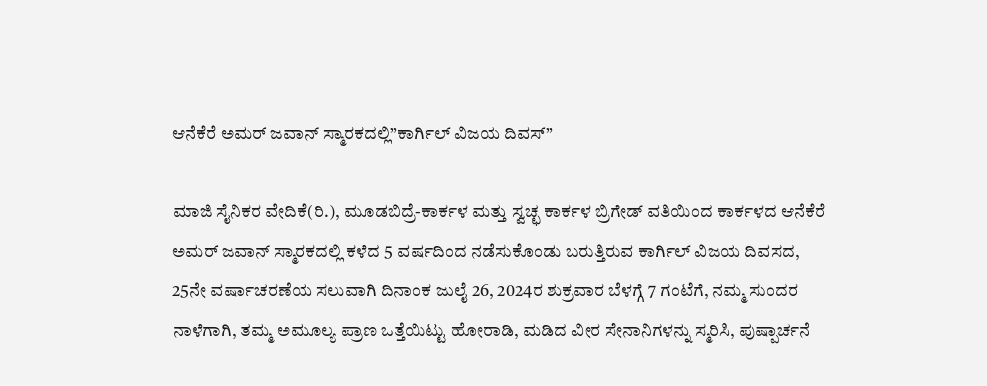ಆನೆಕೆರೆ ಅಮರ್ ಜವಾನ್ ಸ್ಮಾರಕದಲ್ಲಿ”ಕಾರ್ಗಿಲ್ ವಿಜಯ ದಿವಸ್”

ಮಾಜಿ ಸೈನಿಕರ ವೇದಿಕೆ(ರಿ.), ಮೂಡಬಿದ್ರೆ-ಕಾರ್ಕಳ ಮತ್ತು ಸ್ವಚ್ಛ ಕಾರ್ಕಳ ಬ್ರಿಗೇಡ್ ವತಿಯಿಂದ ಕಾರ್ಕಳದ ಆನೆಕೆರೆ ಅಮರ್ ಜವಾನ್ ಸ್ಮಾರಕದಲ್ಲಿ ಕಳೆದ 5 ವರ್ಷದಿಂದ ನಡೆಸುಕೊಂಡು ಬರುತ್ತಿರುವ ಕಾರ್ಗಿಲ್ ವಿಜಯ ದಿವಸದ, 25ನೇ ವರ್ಷಾಚರಣೆಯ ಸಲುವಾಗಿ ದಿನಾಂಕ ಜುಲೈ 26, 2024ರ ಶುಕ್ರವಾರ ಬೆಳಗ್ಗೆ 7 ಗಂಟೆಗೆ, ನಮ್ಮ ಸುಂದರ ನಾಳೆಗಾಗಿ, ತಮ್ಮ ಅಮೂಲ್ಯ ಪ್ರಾಣ ಒತ್ತೆಯಿಟ್ಟು ಹೋರಾಡಿ, ಮಡಿದ ವೀರ ಸೇನಾನಿಗಳನ್ನು ಸ್ಮರಿಸಿ, ಪುಷ್ಪಾರ್ಚನೆ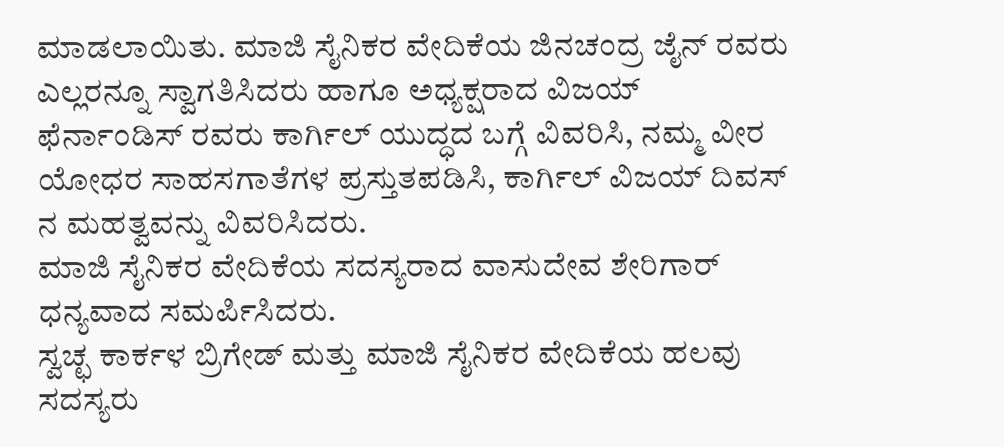ಮಾಡಲಾಯಿತು. ಮಾಜಿ ಸೈನಿಕರ ವೇದಿಕೆಯ ಜಿನಚಂದ್ರ ಜೈನ್ ರವರು ಎಲ್ಲರನ್ನೂ ಸ್ವಾಗತಿಸಿದರು ಹಾಗೂ ಅಧ್ಯಕ್ಷರಾದ ವಿಜಯ್ ಫೆರ್ನಾಂಡಿಸ್ ರವರು ಕಾರ್ಗಿಲ್ ಯುದ್ಧದ ಬಗ್ಗೆ ವಿವರಿಸಿ, ನಮ್ಮ ವೀರ ಯೋಧರ ಸಾಹಸಗಾತೆಗಳ ಪ್ರಸ್ತುತಪಡಿಸಿ, ಕಾರ್ಗಿಲ್ ವಿಜಯ್ ದಿವಸ್ ನ ಮಹತ್ವವನ್ನು ವಿವರಿಸಿದರು.
ಮಾಜಿ ಸೈನಿಕರ ವೇದಿಕೆಯ ಸದಸ್ಯರಾದ ವಾಸುದೇವ ಶೇರಿಗಾರ್ ಧನ್ಯವಾದ ಸಮರ್ಪಿಸಿದರು.
ಸ್ವಚ್ಛ ಕಾರ್ಕಳ ಬ್ರಿಗೇಡ್ ಮತ್ತು ಮಾಜಿ ಸೈನಿಕರ ವೇದಿಕೆಯ ಹಲವು ಸದಸ್ಯರು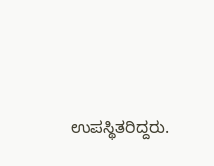ಉಪಸ್ಥಿತರಿದ್ದರು.